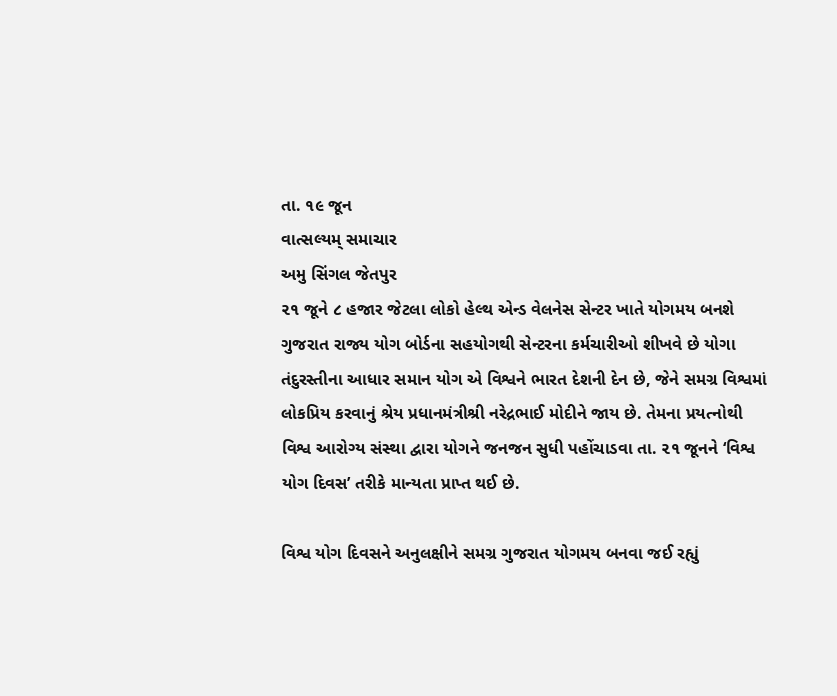તા. ૧૯ જૂન
વાત્સલ્યમ્ સમાચાર
અમુ સિંગલ જેતપુર
૨૧ જૂને ૮ હજાર જેટલા લોકો હેલ્થ એન્ડ વેલનેસ સેન્ટર ખાતે યોગમય બનશે
ગુજરાત રાજ્ય યોગ બોર્ડના સહયોગથી સેન્ટરના કર્મચારીઓ શીખવે છે યોગા
તંદુરસ્તીના આધાર સમાન યોગ એ વિશ્વને ભારત દેશની દેન છે, જેને સમગ્ર વિશ્વમાં લોકપ્રિય કરવાનું શ્રેય પ્રધાનમંત્રીશ્રી નરેદ્રભાઈ મોદીને જાય છે. તેમના પ્રયત્નોથી વિશ્વ આરોગ્ય સંસ્થા દ્વારા યોગને જનજન સુધી પહોંચાડવા તા. ૨૧ જૂનને ‘વિશ્વ યોગ દિવસ’ તરીકે માન્યતા પ્રાપ્ત થઈ છે.

વિશ્વ યોગ દિવસને અનુલક્ષીને સમગ્ર ગુજરાત યોગમય બનવા જઈ રહ્યું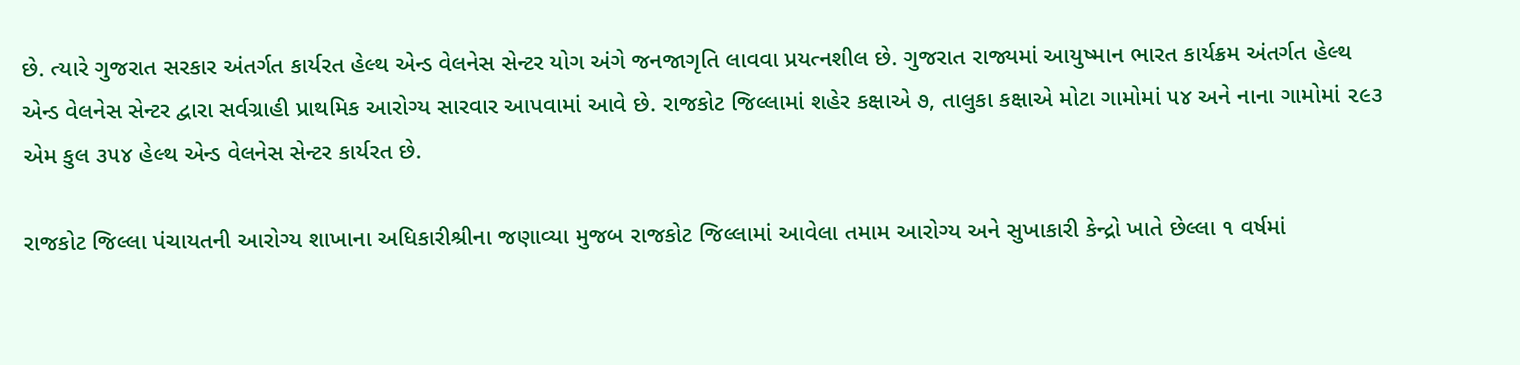છે. ત્યારે ગુજરાત સરકાર અંતર્ગત કાર્યરત હેલ્થ એન્ડ વેલનેસ સેન્ટર યોગ અંગે જનજાગૃતિ લાવવા પ્રયત્નશીલ છે. ગુજરાત રાજ્યમાં આયુષ્માન ભારત કાર્યક્રમ અંતર્ગત હેલ્થ એન્ડ વેલનેસ સેન્ટર દ્વારા સર્વગ્રાહી પ્રાથમિક આરોગ્ય સારવાર આપવામાં આવે છે. રાજકોટ જિલ્લામાં શહેર કક્ષાએ ૭, તાલુકા કક્ષાએ મોટા ગામોમાં ૫૪ અને નાના ગામોમાં ૨૯૩ એમ કુલ ૩૫૪ હેલ્થ એન્ડ વેલનેસ સેન્ટર કાર્યરત છે.

રાજકોટ જિલ્લા પંચાયતની આરોગ્ય શાખાના અધિકારીશ્રીના જણાવ્યા મુજબ રાજકોટ જિલ્લામાં આવેલા તમામ આરોગ્ય અને સુખાકારી કેન્દ્રો ખાતે છેલ્લા ૧ વર્ષમાં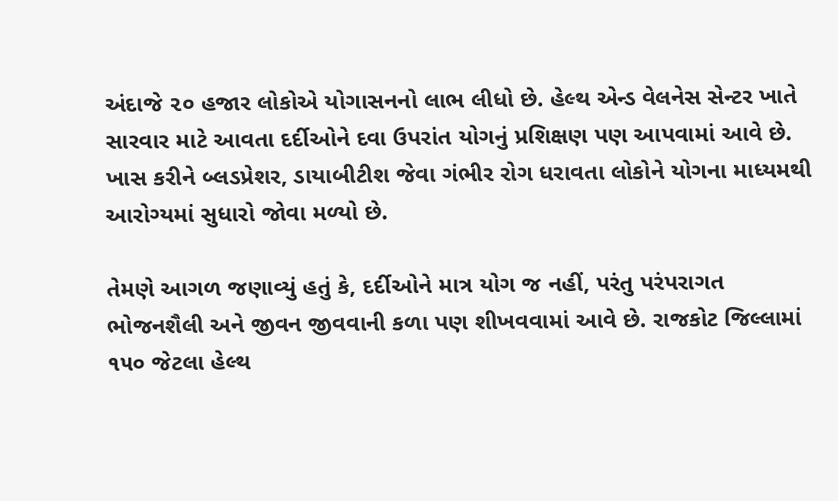અંદાજે ૨૦ હજાર લોકોએ યોગાસનનો લાભ લીધો છે. હેલ્થ એન્ડ વેલનેસ સેન્ટર ખાતે સારવાર માટે આવતા દર્દીઓને દવા ઉપરાંત યોગનું પ્રશિક્ષણ પણ આપવામાં આવે છે. ખાસ કરીને બ્લડપ્રેશર, ડાયાબીટીશ જેવા ગંભીર રોગ ધરાવતા લોકોને યોગના માધ્યમથી આરોગ્યમાં સુધારો જોવા મળ્યો છે.

તેમણે આગળ જણાવ્યું હતું કે, દર્દીઓને માત્ર યોગ જ નહીં, પરંતુ પરંપરાગત ભોજનશૈલી અને જીવન જીવવાની કળા પણ શીખવવામાં આવે છે. રાજકોટ જિલ્લામાં ૧૫૦ જેટલા હેલ્થ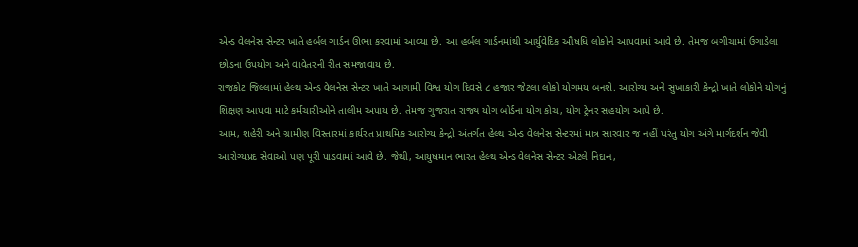એન્ડ વેલનેસ સેન્ટર ખાતે હર્બલ ગાર્ડન ઊભા કરવામાં આવ્યા છે. આ હર્બલ ગાર્ડનમાંથી આર્યુવેદિક ઔષધિ લોકોને આપવામાં આવે છે. તેમજ બગીચામાં ઉગાડેલા છોડના ઉપયોગ અને વાવેતરની રીત સમજાવાય છે.
રાજકોટ જિલ્લામાં હેલ્થ એન્ડ વેલનેસ સેન્ટર ખાતે આગામી વિશ્વ યોગ દિવસે ૮ હજાર જેટલા લોકો યોગમય બનશે. આરોગ્ય અને સુખાકારી કેન્દ્રો ખાતે લોકોને યોગનું શિક્ષણ આપવા માટે કર્મચારીઓને તાલીમ અપાય છે. તેમજ ગુજરાત રાજ્ય યોગ બોર્ડના યોગ કોચ, યોગ ટ્રેનર સહયોગ આપે છે.
આમ, શહેરી અને ગ્રામીણ વિસ્તારમાં કાર્યરત પ્રાથમિક આરોગ્ય કેન્દ્રો અંતર્ગત હેલ્થ એન્ડ વેલનેસ સેન્ટરમાં માત્ર સારવાર જ નહીં પરંતુ યોગ અંગે માર્ગદર્શન જેવી આરોગ્યપ્રદ સેવાઓ પણ પૂરી પાડવામાં આવે છે. જેથી, આયુષમાન ભારત હેલ્થ એન્ડ વેલનેસ સેન્ટર એટલે નિદાન,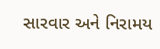સારવાર અને નિરામય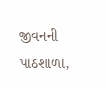જીવનની પાઠશાળા,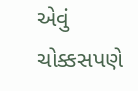એવું ચોક્કસપણે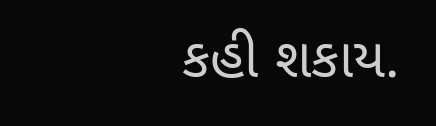કહી શકાય.